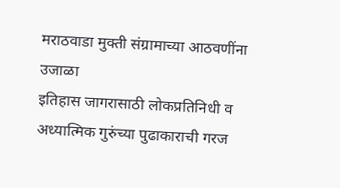मराठवाडा मुक्ती संग्रामाच्या आठवणींना उजाळा
इतिहास जागरासाठी लोकप्रतिनिधी व अध्यात्मिक गुरुंच्या पुढाकाराची गरज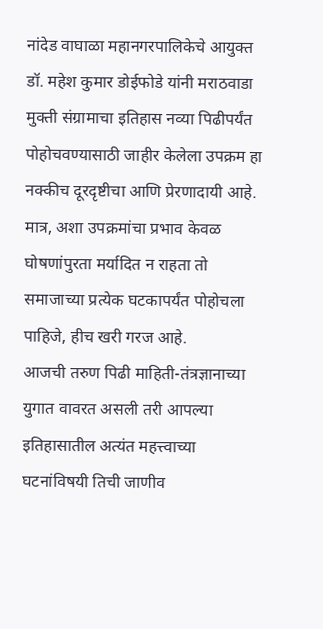नांदेड वाघाळा महानगरपालिकेचे आयुक्त डॉ. महेश कुमार डोईफोडे यांनी मराठवाडा मुक्ती संग्रामाचा इतिहास नव्या पिढीपर्यंत पोहोचवण्यासाठी जाहीर केलेला उपक्रम हा नक्कीच दूरदृष्टीचा आणि प्रेरणादायी आहे. मात्र, अशा उपक्रमांचा प्रभाव केवळ घोषणांपुरता मर्यादित न राहता तो समाजाच्या प्रत्येक घटकापर्यंत पोहोचला पाहिजे, हीच खरी गरज आहे.
आजची तरुण पिढी माहिती-तंत्रज्ञानाच्या युगात वावरत असली तरी आपल्या इतिहासातील अत्यंत महत्त्वाच्या घटनांविषयी तिची जाणीव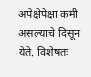अपेक्षेपेक्षा कमी असल्याचे दिसून येते. विशेषतः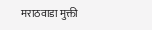मराठवाडा मुक्ती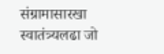संग्रामासारखा स्वातंत्र्यलढा जो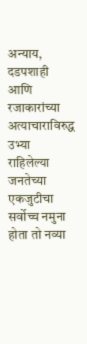अन्याय, दडपशाही आणि रजाकारांच्या अत्याचाराविरुद्ध उभ्या राहिलेल्या जनतेच्या एकजुटीचा सर्वोच्च नमुना होता तो नव्या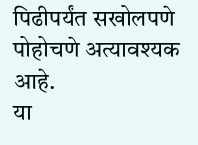पिढीपर्यंत सखोलपणे पोहोचणे अत्यावश्यक आहे.
या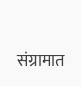संग्रामात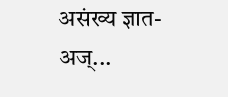असंख्य ज्ञात-अज्...